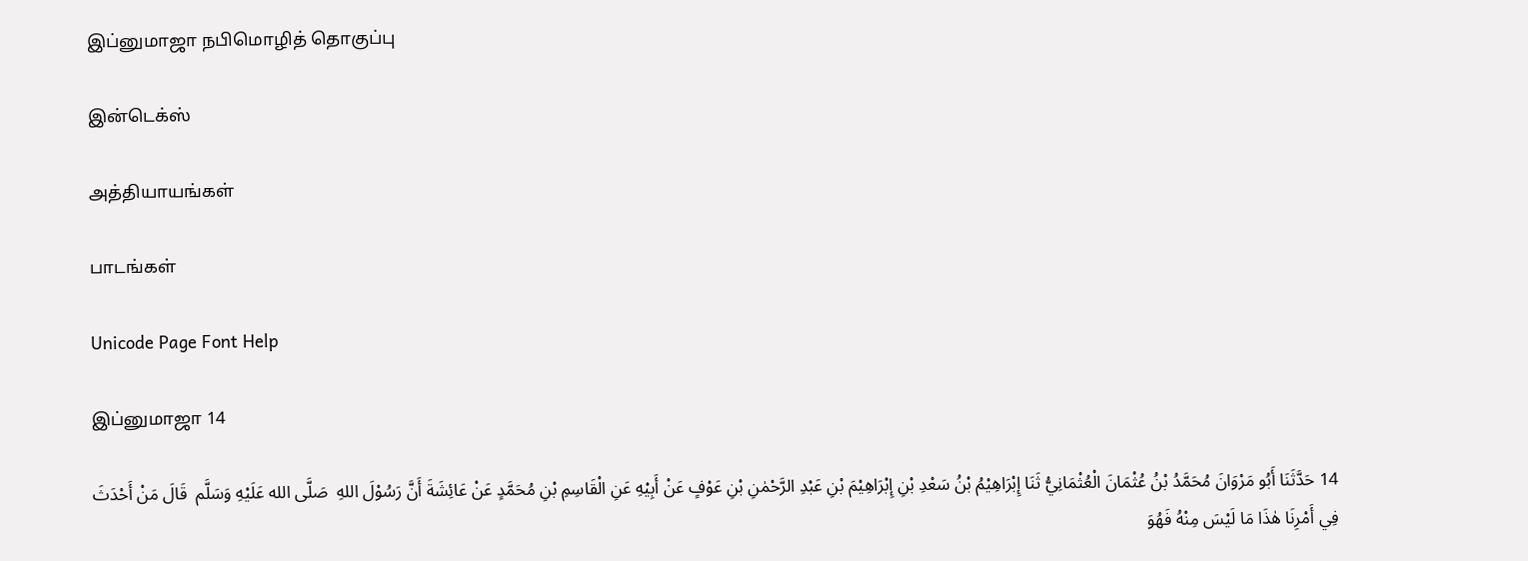இப்னுமாஜா நபிமொழித் தொகுப்பு

இன்டெக்ஸ்

அத்தியாயங்கள்

பாடங்கள்

Unicode Page Font Help

இப்னுமாஜா 14

14 حَدَّثَنَا أَبُو مَرْوَانَ مُحَمَّدُ بْنُ عُثْمَانَ الْعُثْمَانِيُّ ثَنَا إِبْرَاهِيْمُ بْنُ سَعْدِ بْنِ إِبْرَاهِيْمَ بْنِ عَبْدِ الرَّحْمٰنِ بْنِ عَوْفٍ عَنْ أَبِيْهِ عَنِ الْقَاسِمِ بْنِ مُحَمَّدٍ عَنْ عَائِشَةَ أَنَّ رَسُوْلَ اللهِ  صَلَّى الله عَلَيْهِ وَسَلَّم  قَالَ مَنْ أَحْدَثَ فِي أَمْرِنَا هٰذَا مَا لَيْسَ مِنْهُ فَهُوَ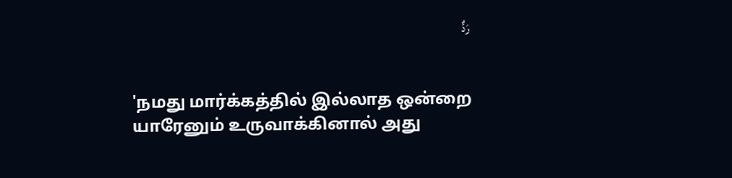رَدٌّ


'நமது மார்க்கத்தில் இல்லாத ஒன்றை யாரேனும் உருவாக்கினால் அது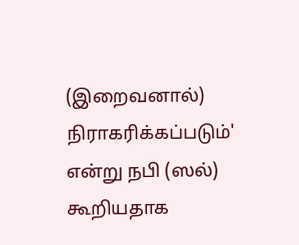(இறைவனால்) நிராகரிக்கப்படும்' என்று நபி (ஸல்) கூறியதாக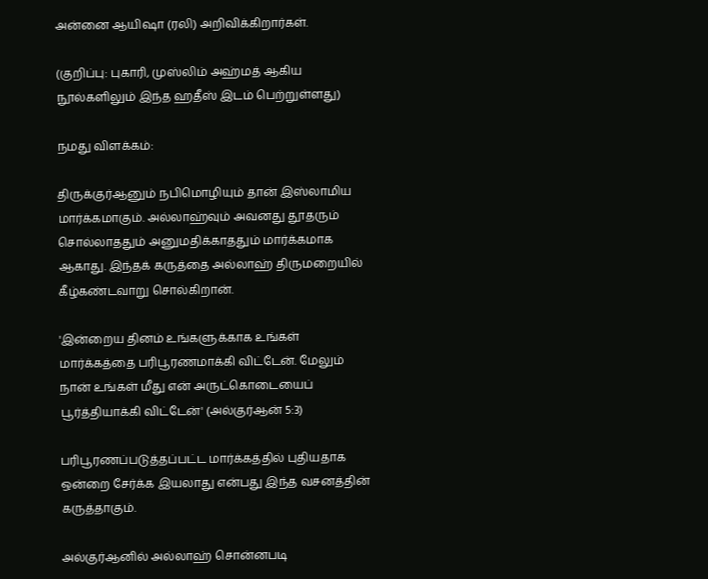அன்னை ஆயிஷா (ரலி) அறிவிக்கிறார்கள்.

(குறிப்பு: புகாரி, முஸ்லிம் அஹ்மத் ஆகிய நூல்களிலும் இந்த ஹதீஸ் இடம் பெற்றுள்ளது)

நமது விளக்கம்:

திருக்குர்ஆனும் நபிமொழியும் தான் இஸ்லாமிய மார்க்கமாகும். அல்லாஹ்வும் அவனது தூதரும் சொல்லாததும் அனுமதிக்காததும் மார்க்கமாக ஆகாது. இந்தக் கருத்தை அல்லாஹ் திருமறையில் கீழ்கண்டவாறு சொல்கிறான்.

'இன்றைய தினம் உங்களுக்காக உங்கள் மார்க்கத்தை பரிபூரணமாக்கி விட்டேன். மேலும் நான் உங்கள் மீது என் அருட்கொடையைப் பூர்த்தியாக்கி விட்டேன்' (அல்குர்ஆன் 5:3)

பரிபூரணப்படுத்தப்பட்ட மார்க்கத்தில் புதியதாக ஒன்றை சேர்க்க இயலாது என்பது இந்த வசனத்தின் கருத்தாகும்.

அல்குர்ஆனில் அல்லாஹ் சொன்னபடி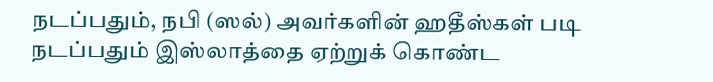நடப்பதும், நபி (ஸல்) அவர்களின் ஹதீஸ்கள் படி நடப்பதும் இஸ்லாத்தை ஏற்றுக் கொண்ட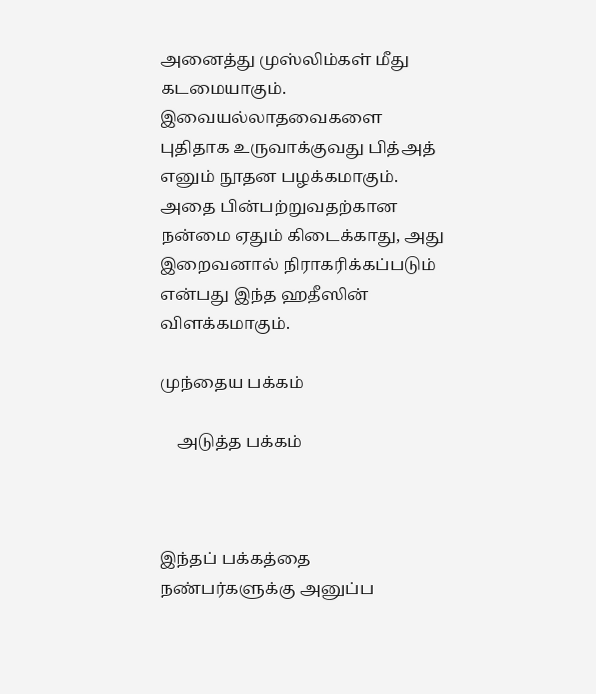அனைத்து முஸ்லிம்கள் மீது கடமையாகும். இவையல்லாதவைகளை புதிதாக உருவாக்குவது பித்அத் எனும் நூதன பழக்கமாகும். அதை பின்பற்றுவதற்கான நன்மை ஏதும் கிடைக்காது, அது இறைவனால் நிராகரிக்கப்படும் என்பது இந்த ஹதீஸின் விளக்கமாகும்.

முந்தைய பக்கம்

    அடுத்த பக்கம்



இந்தப் பக்கத்தை நண்பர்களுக்கு அனுப்ப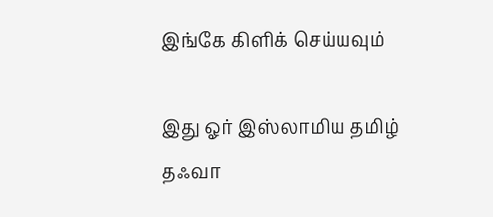இங்கே கிளிக் செய்யவும்

இது ஓர் இஸ்லாமிய தமிழ் தஃவா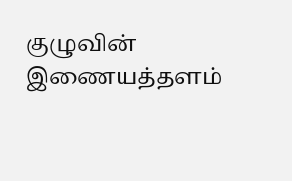குழுவின் இணையத்தளம்